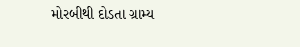મોરબીથી દોડતા ગ્રામ્ય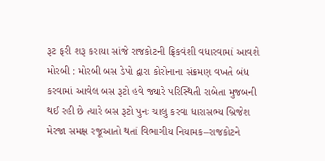રૂટ ફરી શરૂ કરાયા સાંજે રાજકોટની ફ્રિકવંશી વધારવામાં આવશે મોરબી : મોરબી બસ ડેપો દ્વારા કોરોનાના સંક્રમણ વખતે બંધ કરવામાં આવેલ બસ રૂટો હવે જ્યારે પરિસ્થિતી રાબેતા મુજબની થઈ રહી છે ત્યારે બસ રૂટો પુનઃ ચાલુ કરવા ધારાસભ્ય બ્રિજેશ મેરજા સમક્ષ રજૂઆતો થતાં વિભાગીય નિયામક–રાજકોટને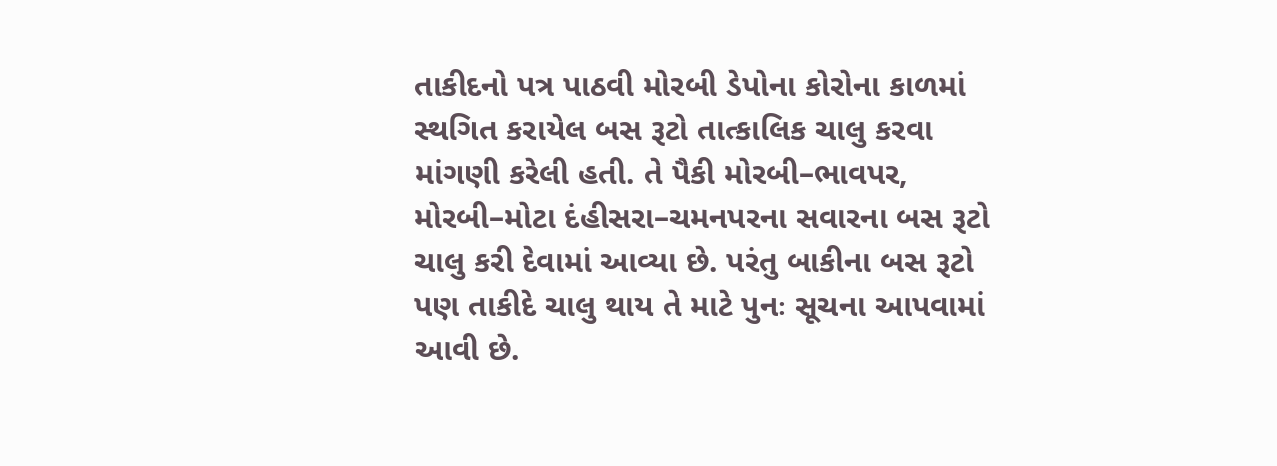તાકીદનો પત્ર પાઠવી મોરબી ડેપોના કોરોના કાળમાં સ્થગિત કરાયેલ બસ રૂટો તાત્કાલિક ચાલુ કરવા માંગણી કરેલી હતી. તે પૈકી મોરબી–ભાવપર, મોરબી–મોટા દંહીસરા–ચમનપરના સવારના બસ રૂટો ચાલુ કરી દેવામાં આવ્યા છે. પરંતુ બાકીના બસ રૂટો પણ તાકીદે ચાલુ થાય તે માટે પુનઃ સૂચના આપવામાં આવી છે.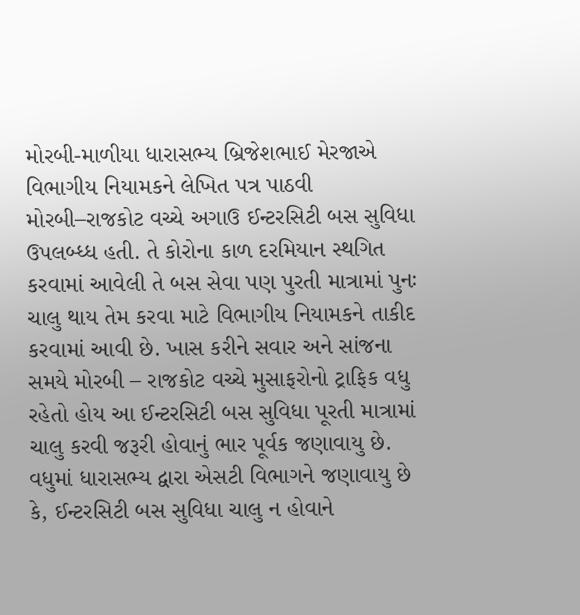મોરબી-માળીયા ધારાસભ્ય બ્રિજેશભાઈ મેરજાએ વિભાગીય નિયામકને લેખિત પત્ર પાઠવી મોરબી–રાજકોટ વચ્ચે અગાઉ ઈન્ટરસિટી બસ સુવિધા ઉપલબ્ધ્ધ હતી. તે કોરોના કાળ દરમિયાન સ્થગિત કરવામાં આવેલી તે બસ સેવા પણ પુરતી માત્રામાં પુનઃ ચાલુ થાય તેમ કરવા માટે વિભાગીય નિયામકને તાકીદ કરવામાં આવી છે. ખાસ કરીને સવાર અને સાંજના સમયે મોરબી – રાજકોટ વચ્ચે મુસાફરોનો ટ્રાફિક વધુ રહેતો હોય આ ઈન્ટરસિટી બસ સુવિધા પૂરતી માત્રામાં ચાલુ કરવી જરૂરી હોવાનું ભાર પૂર્વક જણાવાયુ છે. વધુમાં ધારાસભ્ય દ્વારા એસટી વિભાગને જણાવાયુ છે કે, ઈન્ટરસિટી બસ સુવિધા ચાલુ ન હોવાને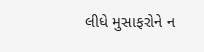લીધે મુસાફરોને ન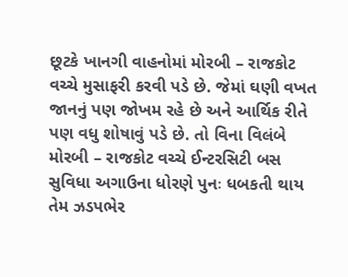છૂટકે ખાનગી વાહનોમાં મોરબી – રાજકોટ વચ્ચે મુસાફરી કરવી પડે છે. જેમાં ઘણી વખત જાનનું પણ જોખમ રહે છે અને આર્થિક રીતે પણ વધુ શોષાવું પડે છે. તો વિના વિલંબે મોરબી – રાજકોટ વચ્ચે ઈન્ટરસિટી બસ સુવિધા અગાઉના ધોરણે પુનઃ ધબકતી થાય તેમ ઝડપભેર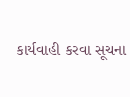કાર્યવાહી કરવા સૂચના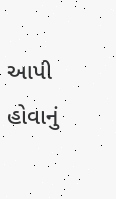આપી હોવાનું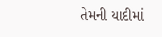તેમની યાદીમાં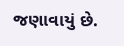જણાવાયું છે.